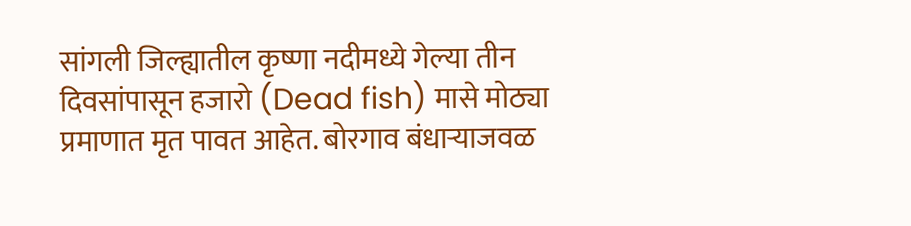सांगली जिल्ह्यातील कृष्णा नदीमध्ये गेल्या तीन दिवसांपासून हजारो (Dead fish) मासे मोठ्या प्रमाणात मृत पावत आहेत. बोरगाव बंधाऱ्याजवळ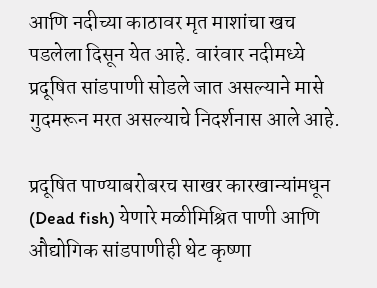आणि नदीच्या काठावर मृत माशांचा खच पडलेला दिसून येत आहे. वारंवार नदीमध्ये प्रदूषित सांडपाणी सोडले जात असल्याने मासे गुदमरून मरत असल्याचे निदर्शनास आले आहे.

प्रदूषित पाण्याबरोबरच साखर कारखान्यांमधून (Dead fish) येणारे मळीमिश्रित पाणी आणि औद्योगिक सांडपाणीही थेट कृष्णा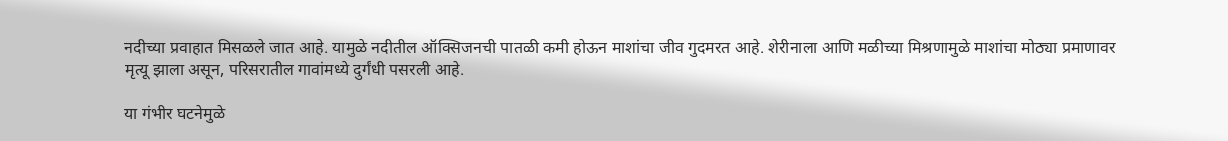नदीच्या प्रवाहात मिसळले जात आहे. यामुळे नदीतील ऑक्सिजनची पातळी कमी होऊन माशांचा जीव गुदमरत आहे. शेरीनाला आणि मळीच्या मिश्रणामुळे माशांचा मोठ्या प्रमाणावर मृत्यू झाला असून, परिसरातील गावांमध्ये दुर्गंधी पसरली आहे.

या गंभीर घटनेमुळे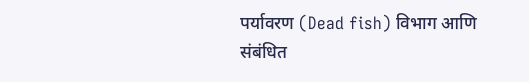पर्यावरण (Dead fish) विभाग आणि संबंधित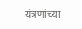यंत्रणांच्या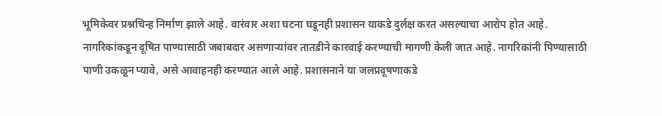भूमिकेवर प्रश्नचिन्ह निर्माण झाले आहे. वारंवार अशा घटना घडूनही प्रशासन याकडे दुर्लक्ष करत असल्याचा आरोप होत आहे. नागरिकांकडून दूषित पाण्यासाठी जबाबदार असणाऱ्यांवर तातडीने कारवाई करण्याची मागणी केली जात आहे. नागरिकांनी पिण्यासाठी पाणी उकळून प्यावे, असे आवाहनही करण्यात आले आहे. प्रशासनाने या जलप्रदूषणाकडे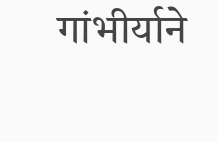गांभीर्याने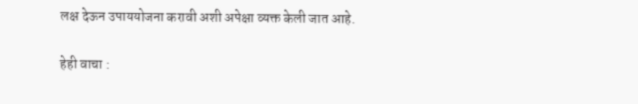लक्ष देऊन उपाययोजना करावी अशी अपेक्षा व्यक्त केली जात आहे.

हेही वाचा :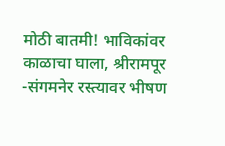मोठी बातमी! भाविकांवर काळाचा घाला, श्रीरामपूर -संगमनेर रस्त्यावर भीषण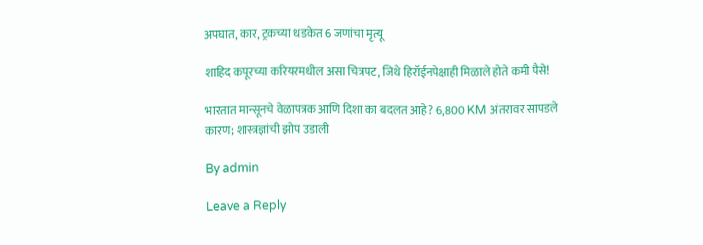अपघात, कार, ट्रकच्या धडकेत 6 जणांचा मृत्यू

शाहिद कपूरच्या करियरमधील असा चित्रपट, जिथे हिरॉईनपेक्षाही मिळाले होते कमी पैसे!

भारतात मान्सूनचे वेळापत्रक आणि दिशा का बदलत आहे? 6,800 KM अंतरावर सापडले कारण; शास्त्रज्ञांची झोप उडाली

By admin

Leave a Reply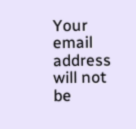Your email address will not be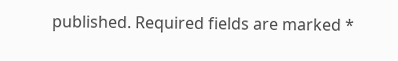published. Required fields are marked *